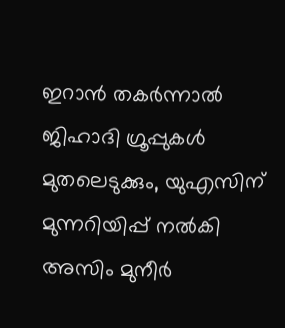ഇറാൻ തകർന്നാൽ ജിഹാദി ഗ്രൂപ്പുകൾ മുതലെടുക്കും, യുഎസിന് മുന്നറിയിപ്പ് നൽകി അസിം മുനീർ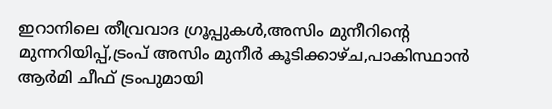ഇറാനിലെ തീവ്രവാദ ഗ്രൂപ്പുകൾ,അസിം മുനീറിന്റെ മുന്നറിയിപ്പ്,ട്രംപ് അസിം മുനീർ കൂടിക്കാഴ്ച,പാകിസ്ഥാൻ ആര്‍മി ചീഫ് ട്രംപുമായി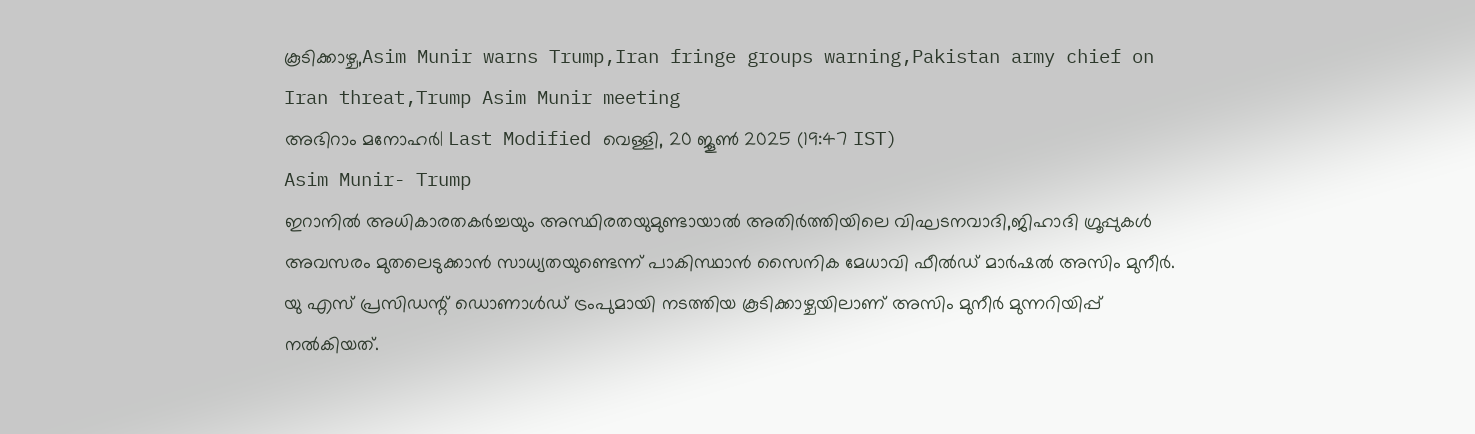കൂടിക്കാഴ്ച,Asim Munir warns Trump,Iran fringe groups warning,Pakistan army chief on Iran threat,Trump Asim Munir meeting
അഭിറാം മനോഹർ| Last Modified വെള്ളി, 20 ജൂണ്‍ 2025 (19:47 IST)
Asim Munir- Trump
ഇറാനില്‍ അധികാരതകര്‍ച്ചയും അസ്ഥിരതയുമുണ്ടായാല്‍ അതിര്‍ത്തിയിലെ വിഘടനവാദി,ജിഹാദി ഗ്രൂപ്പുകള്‍ അവസരം മുതലെടുക്കാന്‍ സാധ്യതയുണ്ടെന്ന് പാകിസ്ഥാന്‍ സൈനിക മേധാവി ഫീല്‍ഡ് മാര്‍ഷല്‍ അസിം മുനീര്‍. യു എസ് പ്രസിഡന്റ് ഡൊണാള്‍ഡ് ട്രംപുമായി നടത്തിയ കൂടിക്കാഴ്ചയിലാണ് അസിം മുനീര്‍ മുന്നറിയിപ്പ് നല്‍കിയത്.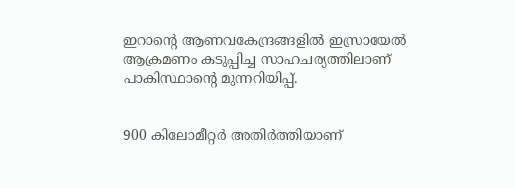ഇറാന്റെ ആണവകേന്ദ്രങ്ങളില്‍ ഇസ്രായേല്‍ ആക്രമണം കടുപ്പിച്ച സാഹചര്യത്തിലാണ് പാകിസ്ഥാന്റെ മുന്നറിയിപ്പ്.


900 കിലോമീറ്റര്‍ അതിര്‍ത്തിയാണ്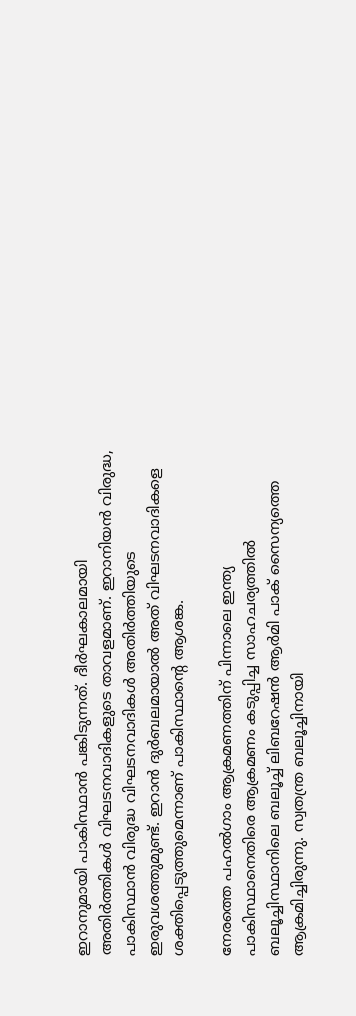ഇറാനുമായി പാകിസ്ഥാന്‍ പങ്കിടുന്നത്. ദീര്‍ഘകാലമായി അതിര്‍ത്തികള്‍ വിഘടനവാദികളുടെ താവളമാണ്. ഇറാനിയന്‍ വിരുദ്ധ, പാകിസ്ഥാന്‍ വിരുദ്ധ വിഘടനവാദികള്‍ അതിര്‍ത്തിയുടെ ഇരുവശത്തുമുണ്ട്. ഇറാന്‍ ദുര്‍ബലമായാല്‍ അത് വിഘടനവാദികളെ ശക്തിപ്പെടുത്തുമെന്നാണ് പാകിസ്ഥാന്റെ ആശങ്ക.

നേരത്തെ പഹല്‍ഗാം ആക്രമണത്തിന് പിന്നാലെ ഇന്ത്യ പാകിസ്ഥാനെതിരെ ആക്രമണം കടുപ്പിച്ച സാഹചര്യത്തില്‍ ബലൂച്ചിസ്ഥാനിലെ ബലൂച്ച് ലിബറേഷന്‍ ആര്‍മി പാക് സൈന്യത്തെ ആക്രമിച്ചിരുന്നു. സ്വതന്ത്ര ബലൂച്ചിനായി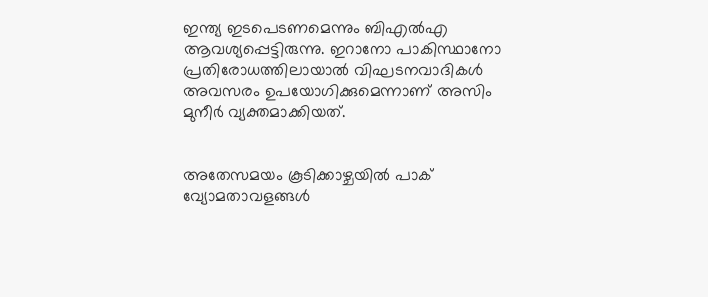ഇന്ത്യ ഇടപെടണമെന്നും ബിഎല്‍എ ആവശ്യപ്പെട്ടിരുന്നു. ഇറാനോ പാകിസ്ഥാനോ പ്രതിരോധത്തിലായാല്‍ വിഘടനവാദികള്‍ അവസരം ഉപയോഗിക്കുമെന്നാണ് അസിം മുനീര്‍ വ്യക്തമാക്കിയത്.


അതേസമയം കൂടിക്കാഴ്ചയില്‍ പാക് വ്യോമതാവളങ്ങള്‍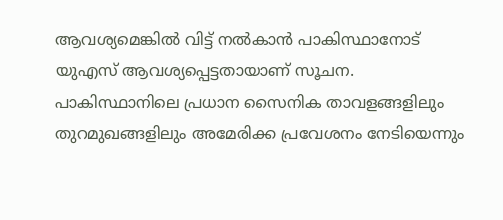ആവശ്യമെങ്കില്‍ വിട്ട് നല്‍കാന്‍ പാകിസ്ഥാനോട് യുഎസ് ആവശ്യപ്പെട്ടതായാണ് സൂചന. പാകിസ്ഥാനിലെ പ്രധാന സൈനിക താവളങ്ങളിലും തുറമുഖങ്ങളിലും അമേരിക്ക പ്രവേശനം നേടിയെന്നും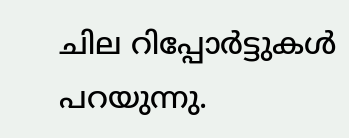ചില റിപ്പോര്‍ട്ടുകള്‍ പറയുന്നു.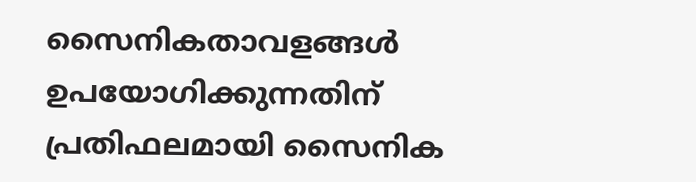സൈനികതാവളങ്ങള്‍ ഉപയോഗിക്കുന്നതിന് പ്രതിഫലമായി സൈനിക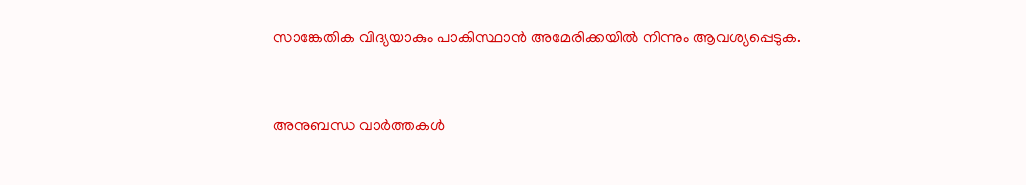സാങ്കേതിക വിദ്യയാകും പാകിസ്ഥാന്‍ അമേരിക്കയില്‍ നിന്നും ആവശ്യപ്പെടുക.



അനുബന്ധ വാര്‍ത്തകള്‍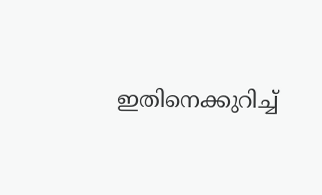ഇതിനെക്കുറിച്ച്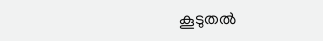കൂടുതല്‍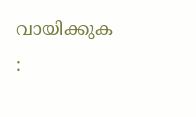വായിക്കുക :